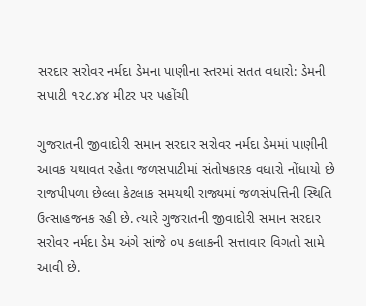સરદાર સરોવર નર્મદા ડેમના પાણીના સ્તરમાં સતત વધારો: ડેમની સપાટી ૧૨૮.૪૪ મીટર પર પહોંચી

ગુજરાતની જીવાદોરી સમાન સરદાર સરોવર નર્મદા ડેમમાં પાણીની આવક યથાવત રહેતા જળસપાટીમાં સંતોષકારક વધારો નોંધાયો છે રાજપીપળા છેલ્લા કેટલાક સમયથી રાજ્યમાં જળસંપત્તિની સ્થિતિ ઉત્સાહજનક રહી છે. ત્યારે ગુજરાતની જીવાદોરી સમાન સરદાર સરોવર નર્મદા ડેમ અંગે સાંજે ૦૫ કલાકની સત્તાવાર વિગતો સામે આવી છે.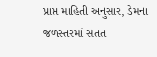પ્રાપ્ત માહિતી અનુસાર, ડેમના જળસ્તરમાં સતત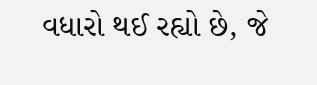વધારો થઈ રહ્યો છે, જે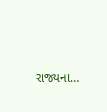રાજ્યના…